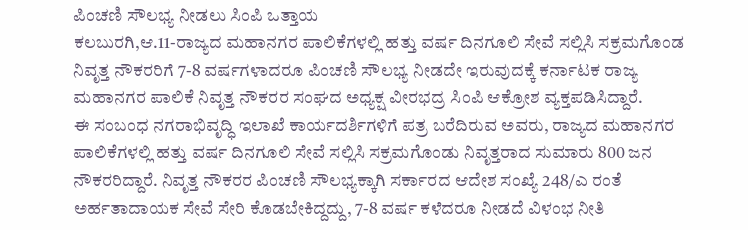ಪಿಂಚಣಿ ಸೌಲಭ್ಯ ನೀಡಲು ಸಿಂಪಿ ಒತ್ತಾಯ
ಕಲಬುರಗಿ,ಆ.11-ರಾಜ್ಯದ ಮಹಾನಗರ ಪಾಲಿಕೆಗಳಲ್ಲಿ ಹತ್ತು ವರ್ಷ ದಿನಗೂಲಿ ಸೇವೆ ಸಲ್ಲಿಸಿ ಸಕ್ರಮಗೊಂಡ ನಿವೃತ್ತ ನೌಕರರಿಗೆ 7-8 ವರ್ಷಗಳಾದರೂ ಪಿಂಚಣಿ ಸೌಲಭ್ಯ ನೀಡದೇ ಇರುವುದಕ್ಕೆ ಕರ್ನಾಟಕ ರಾಜ್ಯ ಮಹಾನಗರ ಪಾಲಿಕೆ ನಿವೃತ್ತ ನೌಕರರ ಸಂಘದ ಅಧ್ಯಕ್ಷ ವೀರಭದ್ರ ಸಿಂಪಿ ಆಕ್ರೋಶ ವ್ಯಕ್ತಪಡಿಸಿದ್ದಾರೆ.
ಈ ಸಂಬಂಧ ನಗರಾಭಿವೃದ್ಧಿ ಇಲಾಖೆ ಕಾರ್ಯದರ್ಶಿಗಳಿಗೆ ಪತ್ರ ಬರೆದಿರುವ ಅವರು, ರಾಜ್ಯದ ಮಹಾನಗರ ಪಾಲಿಕೆಗಳಲ್ಲಿ ಹತ್ತು ವರ್ಷ ದಿನಗೂಲಿ ಸೇವೆ ಸಲ್ಲಿಸಿ ಸಕ್ರಮಗೊಂಡು ನಿವೃತ್ತರಾದ ಸುಮಾರು 800 ಜನ ನೌಕರರಿದ್ದಾರೆ. ನಿವೃತ್ತ ನೌಕರರ ಪಿಂಚಣಿ ಸೌಲಭ್ಯಕ್ಕಾಗಿ ಸರ್ಕಾರದ ಆದೇಶ ಸಂಖ್ಯೆ 248/ಎ ರಂತೆ ಅರ್ಹತಾದಾಯಕ ಸೇವೆ ಸೇರಿ ಕೊಡಬೇಕಿದ್ದದ್ದು, 7-8 ವರ್ಷ ಕಳೆದರೂ ನೀಡದೆ ವಿಳಂಭ ನೀತಿ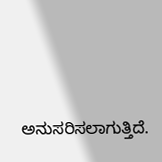ಅನುಸರಿಸಲಾಗುತ್ತಿದೆ.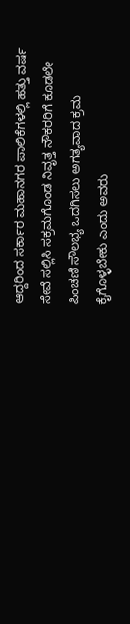ಆದ್ದರಿಂದ ಸರ್ಕಾರ ಮಹಾನಗರ ಪಾಲಿಕೆಗಳಲ್ಲಿ ಹತ್ತು ವರ್ಷ ಸೇವೆ ಸಲ್ಲಿಸಿ ಸಕ್ರಮಗೊಂಡ ನಿವೃತ್ತ ನೌಕರರಿಗೆ ಕೂಡಲೇ ಪಿಂಚಣಿ ಸೌಲಭ್ಯ ಒದಗಿಸಲು ಅಗತ್ಯವಾದ ಕ್ರಮ ಕೈಗೊಳ್ಳಬೇಕು ಎಂದು ಅವರು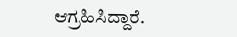ಆಗ್ರಹಿಸಿದ್ದಾರೆ.